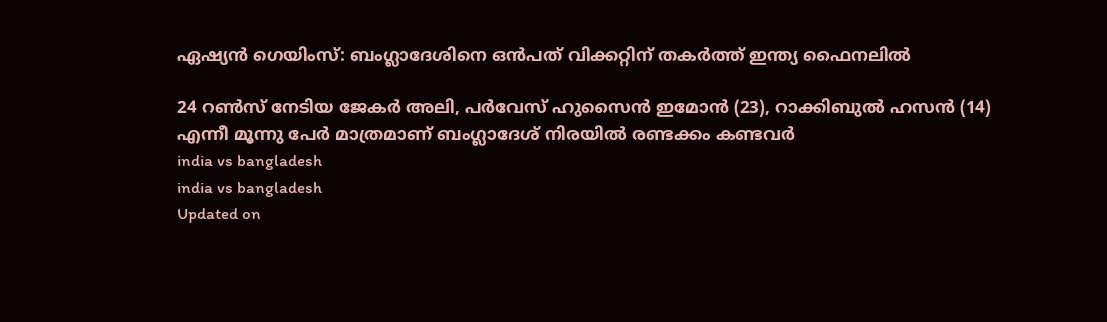ഏഷ്യൻ ഗെയിംസ്: ബംഗ്ലാദേശിനെ ഒൻപത് വിക്കറ്റിന് തകര്‍ത്ത് ഇന്ത്യ ഫൈനലിൽ

24 റണ്‍സ് നേടിയ ജേകര്‍ അലി, പര്‍വേസ് ഹുസൈന്‍ ഇമോന്‍ (23), റാക്കിബുല്‍ ഹസന്‍ (14) എന്നീ മൂന്നു പേർ മാത്രമാണ് ബംഗ്ലാദേശ് നിരയിൽ രണ്ടക്കം കണ്ടവർ
india vs bangladesh
india vs bangladesh
Updated on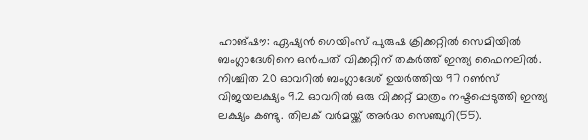ഹാങ്ഷൗ: ഏഷ്യന്‍ ഗെയിംസ് പുരുഷ ക്രിക്കറ്റില്‍ സെമിയില്‍ ബംഗ്ലാദേശിനെ ഒൻപത് വിക്കറ്റിന് തകര്‍ത്ത് ഇന്ത്യ ഫൈനലില്‍. നിശ്ചിത 20 ഓവറിൽ ബംഗ്ലാദേശ് ഉയര്‍ത്തിയ 97 റണ്‍സ് വിജയലക്ഷ്യം 9.2 ഓവറില്‍ ഒരു വിക്കറ്റ് മാത്രം നഷ്ടപ്പെടുത്തി ഇന്ത്യ ലക്ഷ്യം കണ്ടു. തിലക് വര്‍മയ്ക്ക് അർദ്ധ സെഞ്ചുറി(55).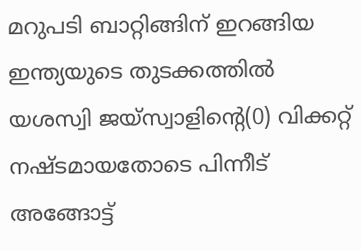മറുപടി ബാറ്റിങ്ങിന് ഇറങ്ങിയ ഇന്ത്യയുടെ തുടക്കത്തിൽ യശസ്വി ജയ്‌സ്വാളിൻ്റെ(0) വിക്കറ്റ് നഷ്ടമായതോടെ പിന്നീട് അങ്ങോട്ട്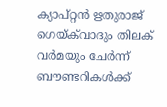ക്യാപ്റ്റന്‍ ഋതുരാജ് ഗെയ്ക്‌വാദും തിലക് വര്‍മയും ചേർന്ന് ബൗണ്ടറികൾക്ക്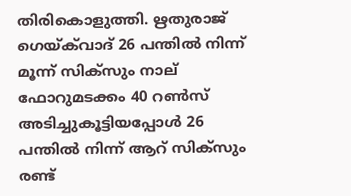തിരികൊളുത്തി. ഋതുരാജ് ഗെയ്ക്‌വാദ് 26 പന്തില്‍ നിന്ന് മൂന്ന് സിക്‌സും നാല് ഫോറുമടക്കം 40 റണ്‍സ് അടിച്ചുകൂട്ടിയപ്പോൾ 26 പന്തില്‍ നിന്ന് ആറ് സിക്‌സും രണ്ട്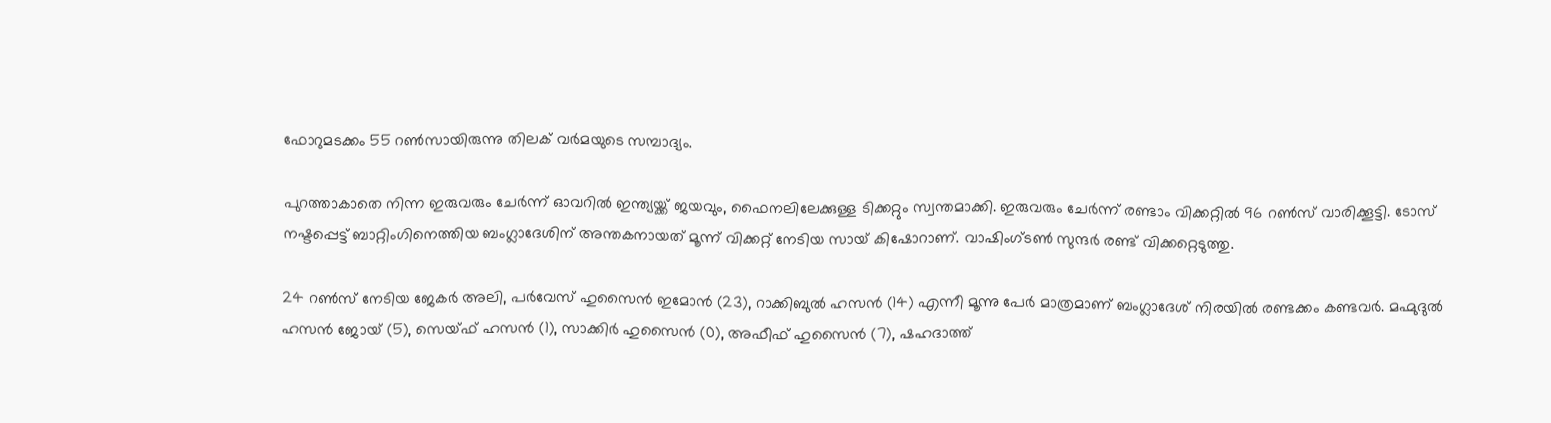ഫോറുമടക്കം 55 റൺസായിരുന്നു തിലക് വർമയുടെ സമ്പാദ്യം.

പുറത്താകാതെ നിന്ന ഇരുവരും ചേർന്ന് ഓവറിൽ ഇന്ത്യയ്ക്ക് ജയവും, ഫൈനലിലേക്കുള്ള ടിക്കറ്റും സ്വന്തമാക്കി. ഇരുവരും ചേര്‍ന്ന് രണ്ടാം വിക്കറ്റില്‍ 96 റണ്‍സ് വാരിക്കൂട്ടി. ടോസ് നഷ്ടപ്പെട്ട് ബാറ്റിംഗിനെത്തിയ ബംഗ്ലാദേശിന് അന്തകനായത് മൂന്ന് വിക്കറ്റ് നേടിയ സായ് കിഷോറാണ്. വാഷിംഗ്ടണ്‍ സുന്ദര്‍ രണ്ട് വിക്കറ്റെടുത്തു.

24 റണ്‍സ് നേടിയ ജേകര്‍ അലി, പര്‍വേസ് ഹുസൈന്‍ ഇമോന്‍ (23), റാക്കിബുല്‍ ഹസന്‍ (14) എന്നീ മൂന്നു പേർ മാത്രമാണ് ബംഗ്ലാദേശ് നിരയിൽ രണ്ടക്കം കണ്ടവർ. മഹ്മുദുല്‍ ഹസന്‍ ജോയ് (5), സെയ്ഫ് ഹസന്‍ (1), സാക്കിര്‍ ഹുസൈന്‍ (0), അഫീഫ് ഹുസൈന്‍ (7), ഷഹദാത്ത്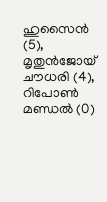ഹുസൈന്‍ (5), മൃതുന്‍ജോയ് ചൗധരി (4), റിപോണ്‍ മണ്ഡല്‍ (0)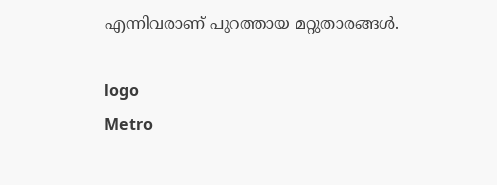എന്നിവരാണ് പുറത്തായ മറ്റുതാരങ്ങള്‍.

logo
Metro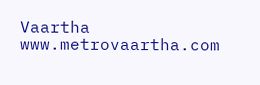Vaartha
www.metrovaartha.com